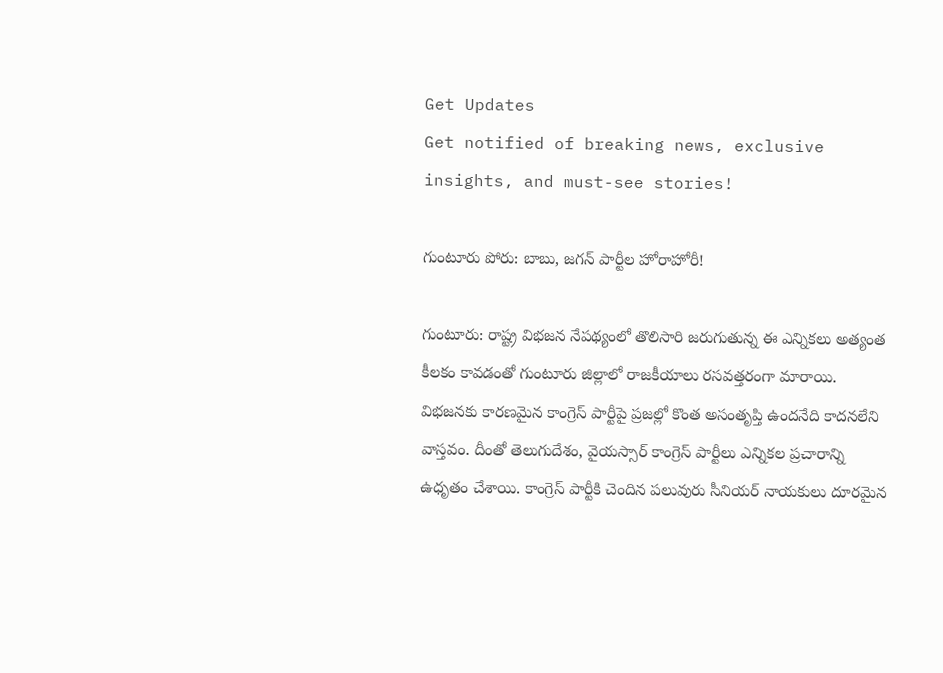Get Updates
Get notified of breaking news, exclusive insights, and must-see stories!

గుంటూరు పోరు: బాబు, జగన్ పార్టీల హోరాహోరీ!

గుంటూరు: రాష్ట్ర విభజన నేపథ్యంలో తొలిసారి జరుగుతున్న ఈ ఎన్నికలు అత్యంత కీలకం కావడంతో గుంటూరు జిల్లాలో రాజకీయాలు రసవత్తరంగా మారాయి. విభజనకు కారణమైన కాంగ్రెస్ పార్టీపై ప్రజల్లో కొంత అసంతృప్తి ఉందనేది కాదనలేని వాస్తవం. దీంతో తెలుగుదేశం, వైయస్సార్ కాంగ్రెస్ పార్టీలు ఎన్నికల ప్రచారాన్ని ఉధృతం చేశాయి. కాంగ్రెస్ పార్టీకి చెందిన పలువురు సీనియర్ నాయకులు దూరమైన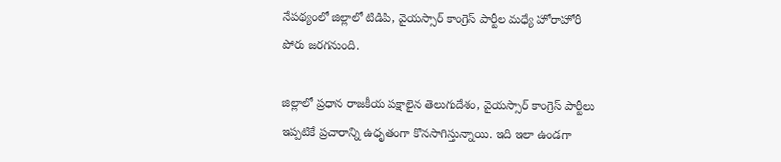నేపథ్యంలో జిల్లాలో టిడిపి, వైయస్సార్ కాంగ్రెస్ పార్టీల మధ్యే హోరాహోరీ పోరు జరగనుంది.

జిల్లాలో ప్రధాన రాజకీయ పక్షాలైన తెలుగుదేశం, వైయస్సార్ కాంగ్రెస్ పార్టీలు ఇప్పటికే ప్రచారాన్ని ఉధృతంగా కొనసాగిస్తున్నాయి. ఇది ఇలా ఉండగా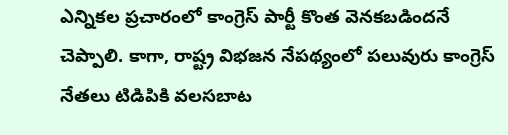ఎన్నికల ప్రచారంలో కాంగ్రెస్ పార్టీ కొంత వెనకబడిందనే చెప్పాలి. కాగా, రాష్ట్ర విభజన నేపథ్యంలో పలువురు కాంగ్రెస్ నేతలు టిడిపికి వలసబాట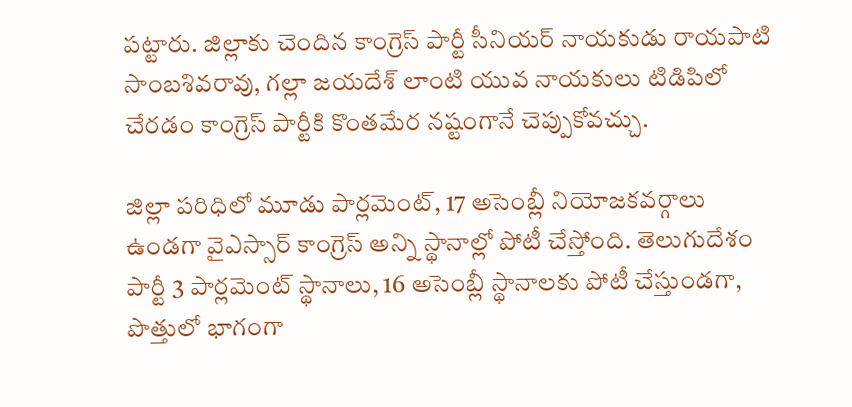పట్టారు. జిల్లాకు చెందిన కాంగ్రెస్ పార్టీ సీనియర్ నాయకుడు రాయపాటి సాంబశివరావు, గల్లా జయదేశ్ లాంటి యువ నాయకులు టిడిపిలో చేరడం కాంగ్రెస్ పార్టీకి కొంతమేర నష్టంగానే చెప్పుకోవచ్చు.

జిల్లా పరిధిలో మూడు పార్లమెంట్, 17 అసెంబ్లీ నియోజకవర్గాలు ఉండగా వైఎస్సార్ కాంగ్రెస్ అన్ని స్థానాల్లో పోటీ చేస్తోంది. తెలుగుదేశం పార్టీ 3 పార్లమెంట్ స్థానాలు, 16 అసెంబ్లీ స్థానాలకు పోటీ చేస్తుండగా, పొత్తులో భాగంగా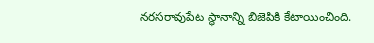నరసరావుపేట స్థానాన్ని బిజెపికి కేటాయించింది.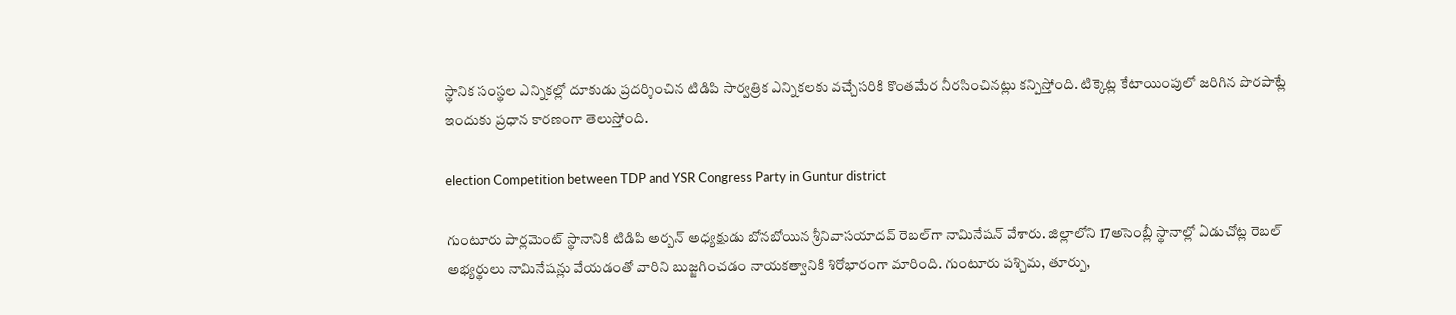స్థానిక సంస్థల ఎన్నికల్లో దూకుడు ప్రదర్శించిన టిడిపి సార్వత్రిక ఎన్నికలకు వచ్చేసరికి కొంతమేర నీరసించినట్లు కన్పిస్తోంది. టిక్కెట్ల కేటాయింపులో జరిగిన పొరపాట్లే ఇందుకు ప్రధాన కారణంగా తెలుస్తోంది.

election Competition between TDP and YSR Congress Party in Guntur district

గుంటూరు పార్లమెంట్ స్థానానికి టిడిపి అర్బన్ అధ్యక్షుడు బోనబోయిన శ్రీనివాసయాదవ్ రెబల్‌గా నామినేషన్ వేశారు. జిల్లాలోని 17అసెంబ్లీ స్థానాల్లో ఏడుచోట్ల రెబల్ అభ్యర్థులు నామినేషన్లు వేయడంతో వారిని బుజ్జగించడం నాయకత్వానికి శిరోభారంగా మారింది. గుంటూరు పశ్చిమ, తూర్పు,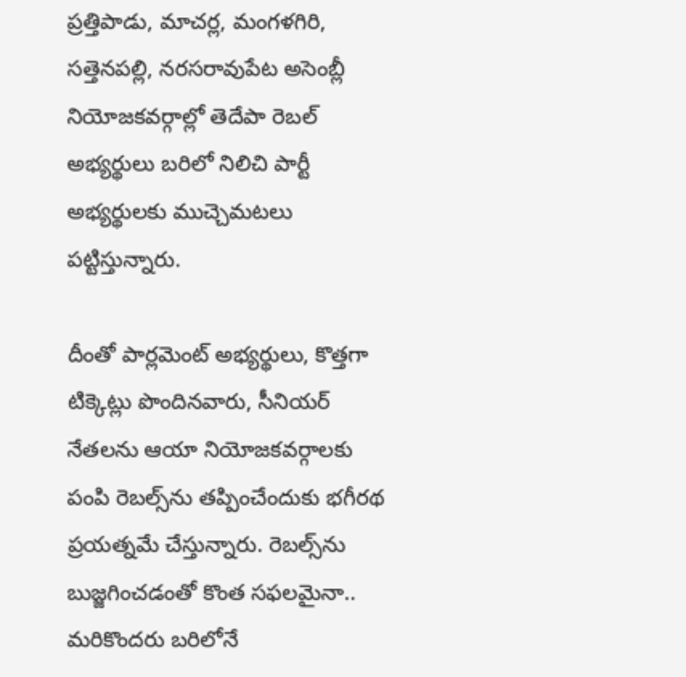ప్రత్తిపాడు, మాచర్ల, మంగళగిరి, సత్తెనపల్లి, నరసరావుపేట అసెంబ్లీ నియోజకవర్గాల్లో తెదేపా రెబల్ అభ్యర్థులు బరిలో నిలిచి పార్టీ అభ్యర్థులకు ముచ్చెమటలు పట్టిస్తున్నారు.

దీంతో పార్లమెంట్ అభ్యర్థులు, కొత్తగా టిక్కెట్లు పొందినవారు, సీనియర్ నేతలను ఆయా నియోజకవర్గాలకు పంపి రెబల్స్‌ను తప్పించేందుకు భగీరథ ప్రయత్నమే చేస్తున్నారు. రెబల్స్‌ను బుజ్జగించడంతో కొంత సఫలమైనా.. మరికొందరు బరిలోనే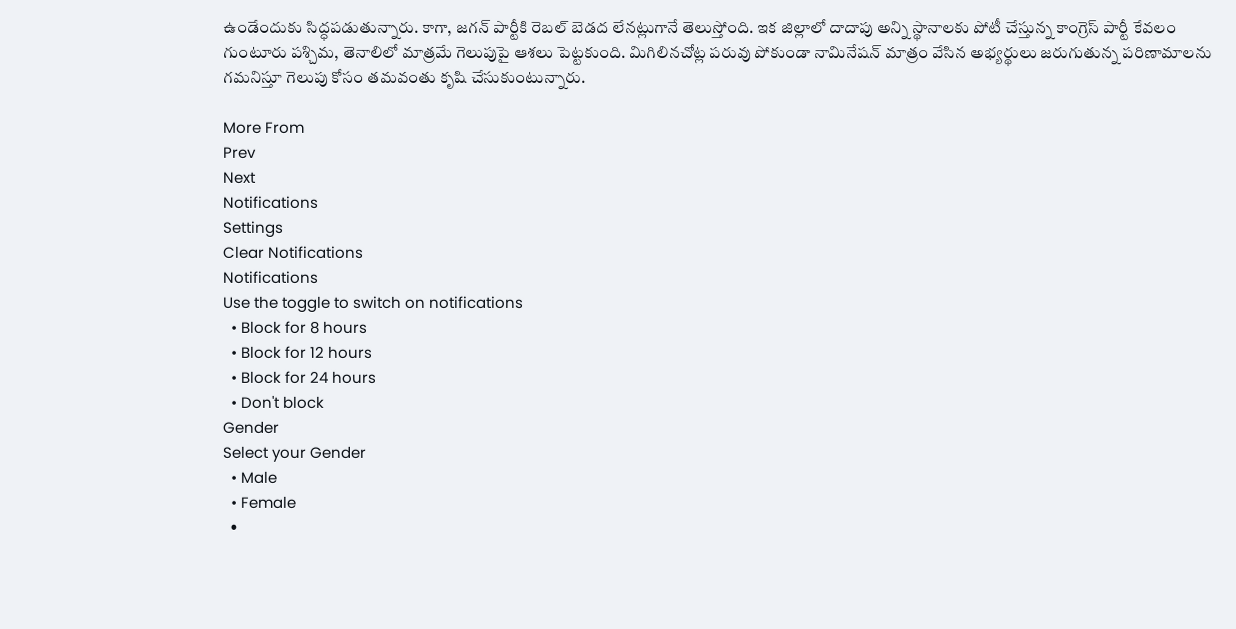ఉండేందుకు సిద్ధపడుతున్నారు. కాగా, జగన్ పార్టీకి రెబల్ బెడద లేనట్లుగానే తెలుస్తోంది. ఇక జిల్లాలో దాదాపు అన్ని స్థానాలకు పోటీ చేస్తున్న కాంగ్రెస్ పార్టీ కేవలం గుంటూరు పశ్చిమ, తెనాలిలో మాత్రమే గెలుపుపై ఆశలు పెట్టకుంది. మిగిలినచోట్ల పరువు పోకుండా నామినేషన్ మాత్రం వేసిన అభ్యర్థులు జరుగుతున్న పరిణామాలను గమనిస్తూ గెలుపు కోసం తమవంతు కృషి చేసుకుంటున్నారు.

More From
Prev
Next
Notifications
Settings
Clear Notifications
Notifications
Use the toggle to switch on notifications
  • Block for 8 hours
  • Block for 12 hours
  • Block for 24 hours
  • Don't block
Gender
Select your Gender
  • Male
  • Female
  •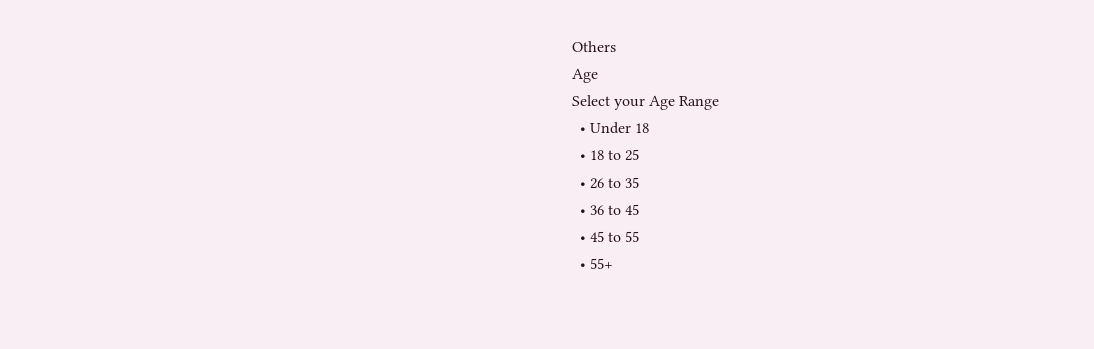Others
Age
Select your Age Range
  • Under 18
  • 18 to 25
  • 26 to 35
  • 36 to 45
  • 45 to 55
  • 55+